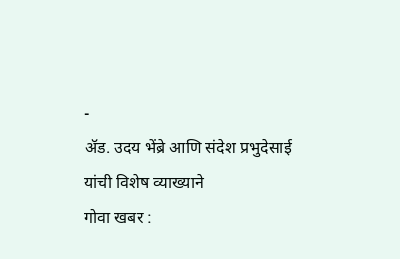-
ॲड. उदय भेंब्रे आणि संदेश प्रभुदेसाई यांची विशेष व्याख्याने
गोवा खबर :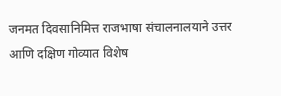जनमत दिवसानिमित्त राजभाषा संचालनालयाने उत्तर आणि दक्षिण गोव्यात विशेष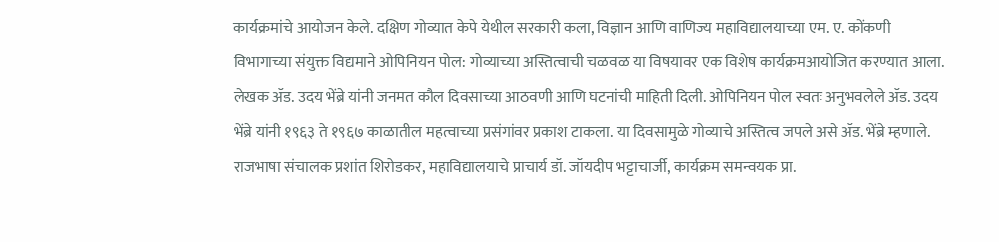कार्यक्रमांचे आयोजन केले. दक्षिण गोव्यात केपे येथील सरकारी कला, विज्ञान आणि वाणिज्य महाविद्यालयाच्या एम. ए. कोंकणी विभागाच्या संयुक्त विद्यमाने ओपिनियन पोल: गोव्याच्या अस्तित्वाची चळवळ या विषयावर एक विशेष कार्यक्रमआयोजित करण्यात आला.
लेखक ॲड. उदय भेंब्रे यांनी जनमत कौल दिवसाच्या आठवणी आणि घटनांची माहिती दिली. ओपिनियन पोल स्वतः अनुभवलेले ॲड. उदय भेंब्रे यांनी १९६३ ते १९६७ काळातील महत्वाच्या प्रसंगांवर प्रकाश टाकला. या दिवसामुळे गोव्याचे अस्तित्व जपले असे ॲड. भेंब्रे म्हणाले.
राजभाषा संचालक प्रशांत शिरोडकर, महाविद्यालयाचे प्राचार्य डॉ. जॉयदीप भट्टाचार्जी, कार्यक्रम समन्वयक प्रा.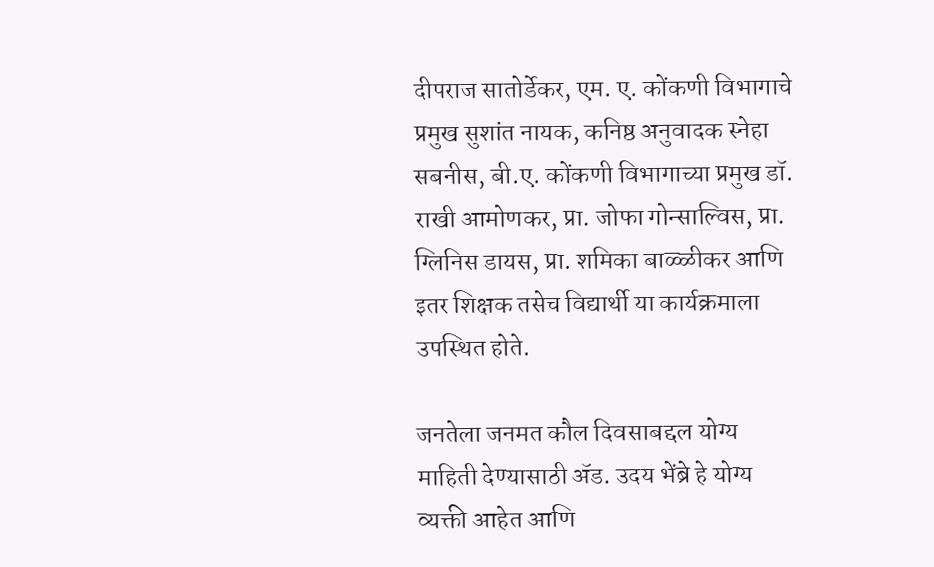दीपराज सातोर्डेकर, एम. ए. कोंकणी विभागाचे प्रमुख सुशांत नायक, कनिष्ठ अनुवादक स्नेहा सबनीस, बी.ए. कोंकणी विभागाच्या प्रमुख डॉ. राखी आमोणकर, प्रा. जोफा गोन्साल्विस, प्रा. ग्लिनिस डायस, प्रा. शमिका बाळ्ळीकर आणि इतर शिक्षक तसेच विद्यार्थी या कार्यक्रमाला उपस्थित होते.

जनतेला जनमत कौल दिवसाबद्दल योग्य माहिती देण्यासाठी ॲड. उदय भेंब्रे हे योग्य व्यक्ती आहेत आणि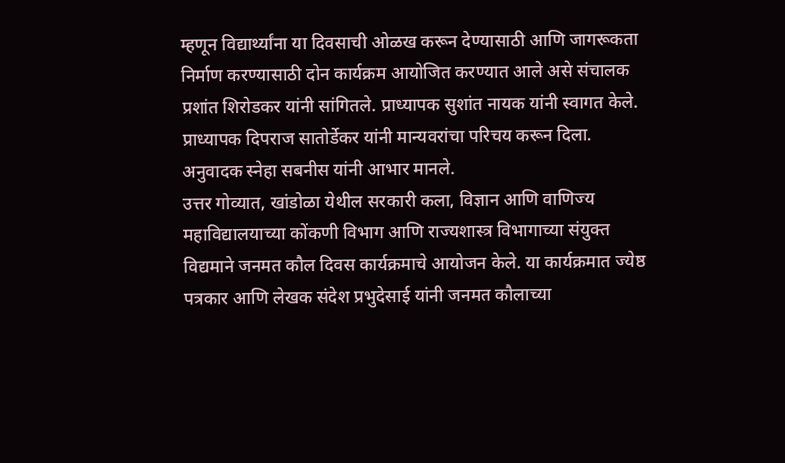म्हणून विद्यार्थ्यांना या दिवसाची ओळख करून देण्यासाठी आणि जागरूकता निर्माण करण्यासाठी दोन कार्यक्रम आयोजित करण्यात आले असे संचालक प्रशांत शिरोडकर यांनी सांगितले. प्राध्यापक सुशांत नायक यांनी स्वागत केले. प्राध्यापक दिपराज सातोर्डेकर यांनी मान्यवरांचा परिचय करून दिला. अनुवादक स्नेहा सबनीस यांनी आभार मानले.
उत्तर गोव्यात, खांडोळा येथील सरकारी कला, विज्ञान आणि वाणिज्य महाविद्यालयाच्या कोंकणी विभाग आणि राज्यशास्त्र विभागाच्या संयुक्त विद्यमाने जनमत कौल दिवस कार्यक्रमाचे आयोजन केले. या कार्यक्रमात ज्येष्ठ पत्रकार आणि लेखक संदेश प्रभुदेसाई यांनी जनमत कौलाच्या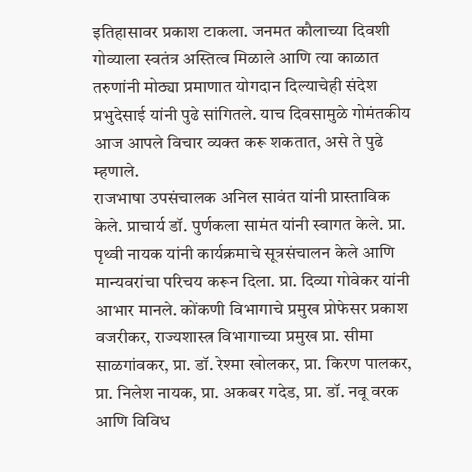इतिहासावर प्रकाश टाकला. जनमत कौलाच्या दिवशी गोव्याला स्वतंत्र अस्तित्व मिळाले आणि त्या काळात तरुणांनी मोठ्या प्रमाणात योगदान दिल्याचेही संदेश प्रभुदेसाई यांनी पुढे सांगितले. याच दिवसामुळे गोमंतकीय आज आपले विचार व्यक्त करू शकतात, असे ते पुढे म्हणाले.
राजभाषा उपसंचालक अनिल सावंत यांनी प्रास्ताविक केले. प्राचार्य डॉ. पुर्णकला सामंत यांनी स्वागत केले. प्रा. पृथ्वी नायक यांनी कार्यक्रमाचे सूत्रसंचालन केले आणि मान्यवरांचा परिचय करून दिला. प्रा. दिव्या गोवेकर यांनी आभार मानले. कोंकणी विभागाचे प्रमुख प्रोफेसर प्रकाश वजरीकर, राज्यशास्त्र विभागाच्या प्रमुख प्रा. सीमा साळगांवकर, प्रा. डॉ. रेश्मा खोलकर, प्रा. किरण पालकर, प्रा. निलेश नायक, प्रा. अकबर गदेड, प्रा. डॉ. नवू वरक आणि विविध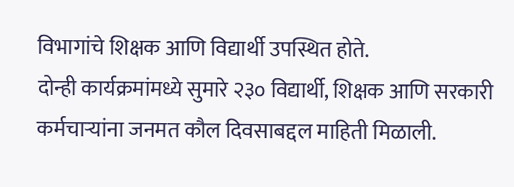विभागांचे शिक्षक आणि विद्यार्थी उपस्थित होते.
दोन्ही कार्यक्रमांमध्ये सुमारे २३० विद्यार्थी, शिक्षक आणि सरकारी कर्मचाऱ्यांना जनमत कौल दिवसाबद्दल माहिती मिळाली.